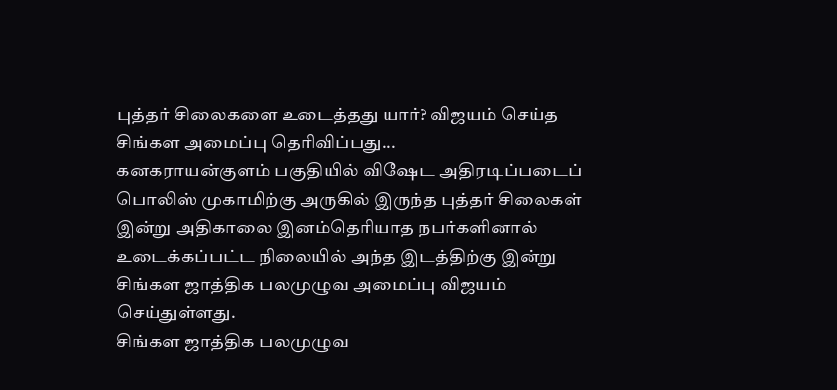புத்தர் சிலைகளை உடைத்தது யார்? விஜயம் செய்த சிங்கள அமைப்பு தெரிவிப்பது...
கனகராயன்குளம் பகுதியில் விஷேட அதிரடிப்படைப் பொலிஸ் முகாமிற்கு அருகில் இருந்த புத்தர் சிலைகள் இன்று அதிகாலை இனம்தெரியாத நபர்களினால் உடைக்கப்பட்ட நிலையில் அந்த இடத்திற்கு இன்று சிங்கள ஜாத்திக பலமுழுவ அமைப்பு விஜயம் செய்துள்ளது.
சிங்கள ஜாத்திக பலமுழுவ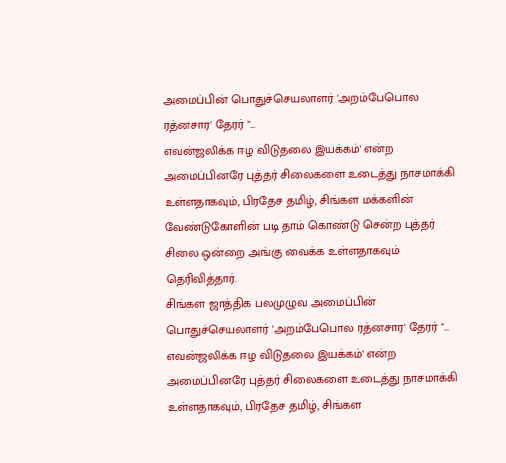அமைப்பின் பொதுச்செயலாளர் 'அறம்பேபொல ரத்னசார' தேரர் "...
எவன்ஜலிக்க ஈழ விடுதலை இயக்கம்' என்ற அமைப்பினரே புத்தர் சிலைகளை உடைத்து நாசமாக்கி உள்ளதாகவும், பிரதேச தமிழ், சிங்கள மக்களின் வேண்டுகோளின் படி தாம் கொண்டு சென்ற புத்தர் சிலை ஒன்றை அங்கு வைக்க உள்ளதாகவும் தெரிவித்தார்.
சிங்கள ஜாத்திக பலமுழுவ அமைப்பின் பொதுச்செயலாளர் 'அறம்பேபொல ரத்னசார' தேரர் "...
எவன்ஜலிக்க ஈழ விடுதலை இயக்கம்' என்ற அமைப்பினரே புத்தர் சிலைகளை உடைத்து நாசமாக்கி உள்ளதாகவும், பிரதேச தமிழ், சிங்கள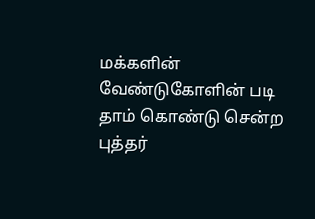மக்களின் வேண்டுகோளின் படி தாம் கொண்டு சென்ற புத்தர்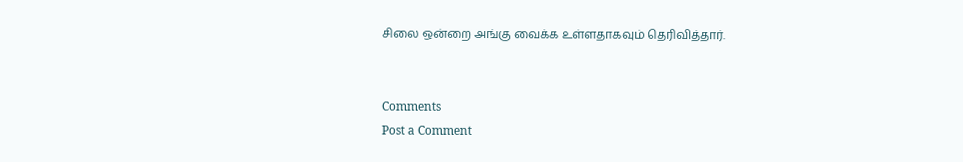சிலை ஒன்றை அங்கு வைக்க உள்ளதாகவும் தெரிவித்தார்.


Comments
Post a Comment